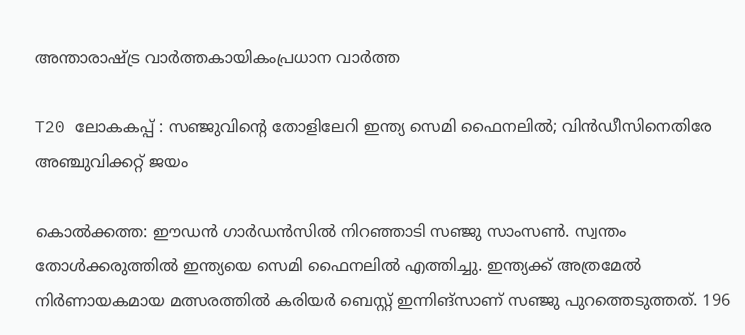അന്താരാഷ്ട്ര വാർത്തകായികംപ്രധാന വാർത്ത

T20 ലോകകപ്പ് : സഞ്ജുവിന്റെ തോളിലേറി ഇന്ത്യ സെമി ഫൈനലിൽ; വിൻഡീസിനെതിരേ അഞ്ചുവിക്കറ്റ് ജയം

കൊൽക്കത്ത: ഈഡൻ ഗാർഡൻസിൽ നിറഞ്ഞാടി സഞ്ജു സാംസൺ. സ്വന്തം തോൾക്കരുത്തിൽ ഇന്ത്യയെ സെമി ഫൈനലിൽ എത്തിച്ചു. ഇന്ത്യക്ക് അത്രമേൽ നിർണായകമായ മത്സരത്തിൽ കരിയർ ബെസ്റ്റ് ഇന്നിങ്‌സാണ് സഞ്ജു പുറത്തെടുത്തത്. 196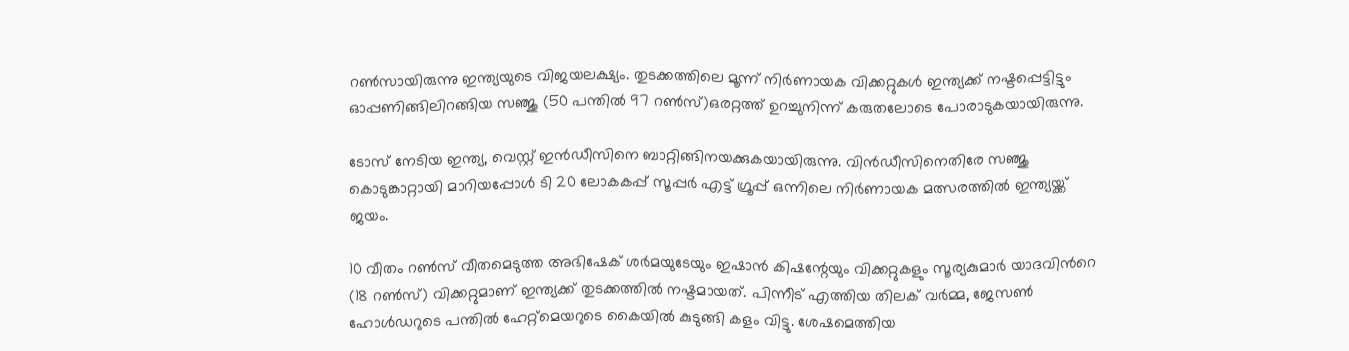റൺസായിരുന്നു ഇന്ത്യയുടെ വിജയലക്ഷ്യം. തുടക്കത്തിലെ മൂന്ന് നിർണായക വിക്കറ്റുകൾ ഇന്ത്യക്ക് നഷ്ടപ്പെട്ടിട്ടും ഓപ്പണിങ്ങിലിറങ്ങിയ സഞ്ജു (50 പന്തിൽ 97 റൺസ്)ഒരറ്റത്ത് ഉറച്ചുനിന്ന് കരുതലോടെ പോരാടുകയായിരുന്നു.

ടോസ് നേടിയ ഇന്ത്യ, വെസ്റ്റ് ഇൻഡീസിനെ ബാറ്റിങ്ങിനയക്കുകയായിരുന്നു. വിൻഡീസിനെതിരേ സഞ്ജു കൊടുങ്കാറ്റായി മാറിയപ്പോൾ ടി 20 ലോകകപ്പ് സൂപ്പർ എട്ട് ഗ്രൂപ്പ് ഒന്നിലെ നിർണായക മത്സരത്തിൽ ഇന്ത്യയ്ക്ക് ജയം.

10 വീതം റൺസ് വീതമെടുത്ത അഭിഷേക് ശർമയുടേയും ഇഷാൻ കിഷന്റേയും വിക്കറ്റുകളും സൂര്യകുമാർ യാദവിന്‍റെ (18 റൺസ്) വിക്കറ്റുമാണ് ഇന്ത്യക്ക് തുടക്കത്തിൽ നഷ്ടമായത്. പിന്നീട് എത്തിയ തിലക് വർമ്മ, ജേസൺ ഹോൾഡറുടെ പന്തിൽ ഹേറ്റ്മെയറുടെ കൈയിൽ കുടുങ്ങി കളം വിട്ടു. ശേഷമെത്തിയ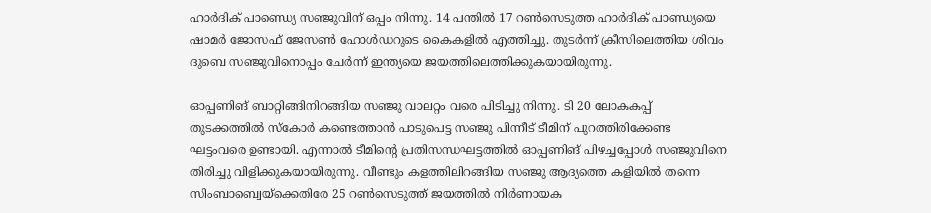ഹാർദിക് പാണ്ഡ്യെ സഞ്ജുവിന് ഒപ്പം നിന്നു. 14 പന്തിൽ 17 റൺസെടുത്ത ഹാർദിക് പാണ്ഡ്യയെ ഷാമർ ജോസഫ് ജേസൺ ഹോൾഡറുടെ കൈകളിൽ എത്തിച്ചു. തുടർന്ന് ക്രീസിലെത്തിയ ശിവം ദുബെ സഞ്ജുവിനൊപ്പം ചേർന്ന് ഇന്ത്യയെ ജയത്തിലെത്തിക്കുകയായിരുന്നു.

ഓപ്പണിങ് ബാറ്റിങ്ങിനിറങ്ങിയ സഞ്ജു വാലറ്റം വരെ പിടിച്ചു നിന്നു. ടി 20 ലോകകപ്പ് തുടക്കത്തിൽ സ്കോർ കണ്ടെത്താൻ പാടുപെട്ട സഞ്ജു പിന്നീട് ടീമിന് പുറത്തിരിക്കേണ്ട ഘട്ടംവരെ ഉണ്ടായി. എന്നാൽ ടീമിന്റെ പ്രതിസന്ധഘട്ടത്തിൽ ഓപ്പണിങ് പിഴച്ചപ്പോൾ സഞ്ജുവിനെ തിരിച്ചു വിളിക്കുകയായിരുന്നു. വീണ്ടും കളത്തിലിറങ്ങിയ സഞ്ജു ആദ്യത്തെ കളിയിൽ തന്നെ സിംബാബ്വെയ്ക്കെതിരേ 25 റൺസെടുത്ത് ജയത്തിൽ നിർണായക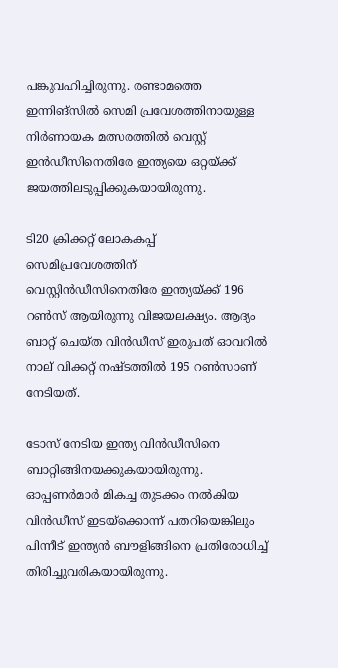പങ്കുവഹിച്ചിരുന്നു. രണ്ടാമത്തെ ഇന്നിങ്സിൽ സെമി പ്രവേശത്തിനായുള്ള നിർണായക മത്സരത്തിൽ വെസ്റ്റ് ഇൻഡീസിനെതിരേ ഇന്ത്യയെ ഒറ്റയ്ക്ക് ജയത്തിലടുപ്പിക്കുകയായിരുന്നു.

ടി20 ക്രിക്കറ്റ് ലോകകപ്പ് സെമിപ്രവേശത്തിന് വെസ്റ്റിൻഡീസിനെതിരേ ഇന്ത്യയ്ക്ക് 196 റൺസ് ആയിരുന്നു വിജയലക്ഷ്യം. ആദ്യം ബാറ്റ് ചെയ്ത വിൻഡീസ് ഇരുപത് ഓവറിൽ നാല് വിക്കറ്റ് നഷ്ടത്തിൽ 195 റൺസാണ് നേടിയത്.

ടോസ് നേടിയ ഇന്ത്യ വിൻഡീസിനെ ബാറ്റിങ്ങിനയക്കുകയായിരുന്നു. ഓപ്പണർമാർ മികച്ച തുടക്കം നൽകിയ വിൻഡീസ് ഇടയ്ക്കൊന്ന് പതറിയെങ്കിലും പിന്നീട് ഇന്ത്യൻ ബൗളിങ്ങിനെ പ്രതിരോധിച്ച് തിരിച്ചുവരികയായിരുന്നു.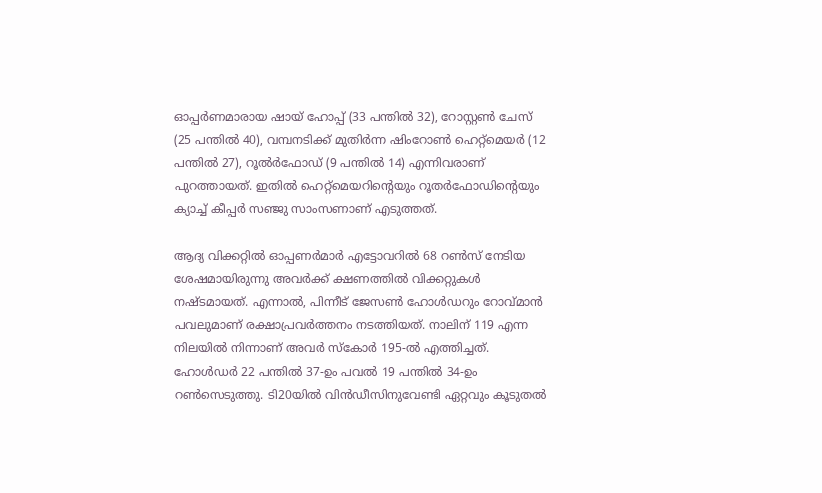ഓപ്പർണമാരായ ഷായ് ഹോപ്പ് (33 പന്തിൽ 32), റോസ്റ്റൺ ചേസ് (25 പന്തിൽ 40), വമ്പനടിക്ക് മുതിർന്ന ഷിംറോൺ ഹെറ്റ്‌മെയർ (12 പന്തിൽ 27), റൂൽർഫോഡ് (9 പന്തിൽ 14) എന്നിവരാണ് പുറത്തായത്. ഇതിൽ ഹെറ്റ്മെയറിന്റെയും റൂതർഫോഡിന്റെയും ക്യാച്ച് കീപ്പർ സഞ്ജു സാംസണാണ് എടുത്തത്.

ആദ്യ വിക്കറ്റിൽ ഓപ്പണർമാർ എട്ടോവറിൽ 68 റൺസ് നേടിയ ശേഷമായിരുന്നു അവർക്ക് ക്ഷണത്തിൽ വിക്കറ്റുകൾ നഷ്ടമായത്. എന്നാൽ, പിന്നീട് ജേസൺ ഹോൾഡറും റോവ്മാൻ പവലുമാണ് രക്ഷാപ്രവർത്തനം നടത്തിയത്. നാലിന് 119 എന്ന നിലയിൽ നിന്നാണ് അവർ സ്കോർ 195-ൽ എത്തിച്ചത്. ഹോൾഡർ 22 പന്തിൽ 37-ഉം പവൽ 19 പന്തിൽ 34-ഉം റൺസെടുത്തു. ടി20യിൽ വിൻഡീസിനുവേണ്ടി ഏറ്റവും കൂടുതൽ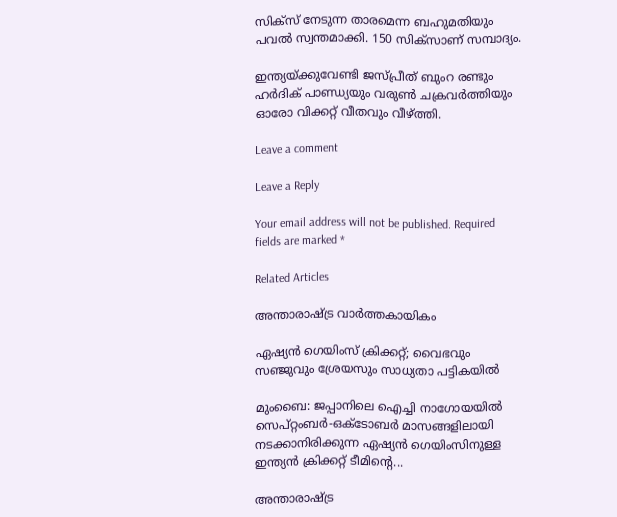സിക്സ് നേടുന്ന താരമെന്ന ബഹുമതിയും പവൽ സ്വന്തമാക്കി. 150 സിക്സാണ് സമ്പാദ്യം.

ഇന്ത്യയ്ക്കുവേണ്ടി ജസ്പ്രീത് ബുംറ രണ്ടും ഹർദിക് പാണ്ഡ്യയും വരുൺ ചക്രവർത്തിയും ഓരോ വിക്കറ്റ് വീതവും വീഴ്ത്തി.

Leave a comment

Leave a Reply

Your email address will not be published. Required fields are marked *

Related Articles

അന്താരാഷ്ട്ര വാർത്തകായികം

ഏഷ്യന്‍ ഗെയിംസ് ക്രിക്കറ്റ്; വൈഭവും സഞ്ജുവും ശ്രേയസും സാധ്യതാ പട്ടികയില്‍

മുംബൈ: ജപ്പാനിലെ ഐച്ചി നാഗോയയിൽ സെപ്റ്റംബർ-ഒക്‌ടോബർ മാസങ്ങളിലായി നടക്കാനിരിക്കുന്ന ഏഷ്യൻ ഗെയിംസിനുള്ള ഇന്ത്യൻ ക്രിക്കറ്റ് ടീമിന്റെ...

അന്താരാഷ്ട്ര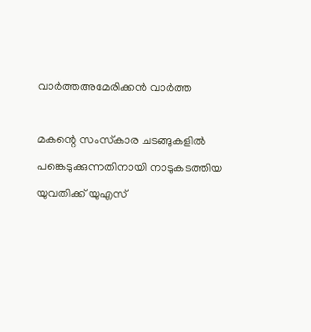വാർത്തഅമേരിക്കൻ വാർത്ത

മകന്റെ സംസ്‌കാര ചടങ്ങുകളിൽ പങ്കെടുക്കുന്നതിനായി നാടുകടത്തിയ യുവതിക്ക് യുഎസ്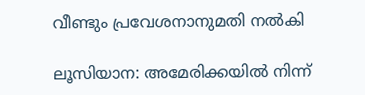വീണ്ടും പ്രവേശനാനുമതി നൽകി

ലൂസിയാന: അമേരിക്കയിൽ നിന്ന്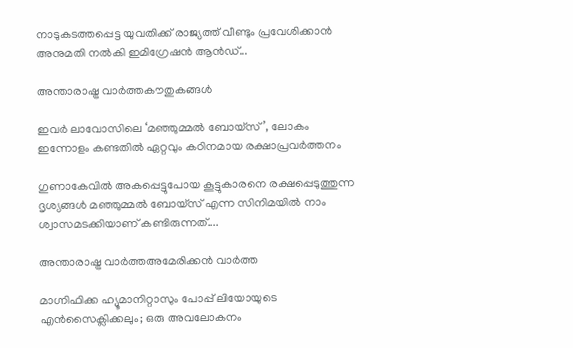നാടുകടത്തപ്പെട്ട യുവതിക്ക് രാജ്യത്ത് വീണ്ടും പ്രവേശിക്കാൻ അനുമതി നൽകി ഇമിഗ്രേഷൻ ആൻഡ്...

അന്താരാഷ്ട്ര വാർത്തകൗതുകങ്ങൾ

ഇവർ ലാവോസിലെ ‘മഞ്ഞുമ്മൽ ബോയ്സ്’, ലോകം ഇന്നോളം കണ്ടതിൽ ഏറ്റവും കഠിനമായ രക്ഷാപ്രവർത്തനം

ഗുണാകേവിൽ അകപ്പെട്ടുപോയ കൂട്ടുകാരനെ രക്ഷപ്പെടുത്തുന്ന ദൃശ്യങ്ങൾ മഞ്ഞുമ്മൽ ബോയ്സ് എന്ന സിനിമയിൽ നാം ശ്വാസമടക്കിയാണ് കണ്ടിരുന്നത്....

അന്താരാഷ്ട്ര വാർത്തഅമേരിക്കൻ വാർത്ത

മാഗ്നിഫിക്ക ഹ്യൂമാനിറ്റാസും പോപ്പ് ലിയോയുടെ എൻസൈക്ലിക്കലും; ഒരു അവലോകനം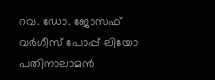റവ. ഡോ. ജോസഫ് വർഗീസ് പോപ്പ് ലിയോ പതിനാലാമൻ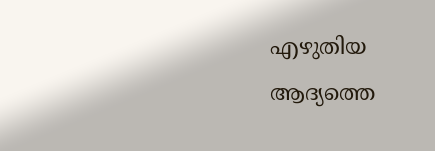എഴുതിയ  ആദ്യത്തെ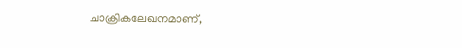ചാക്രികലേഖനമാണ്,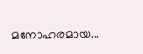മനോഹരമായ...